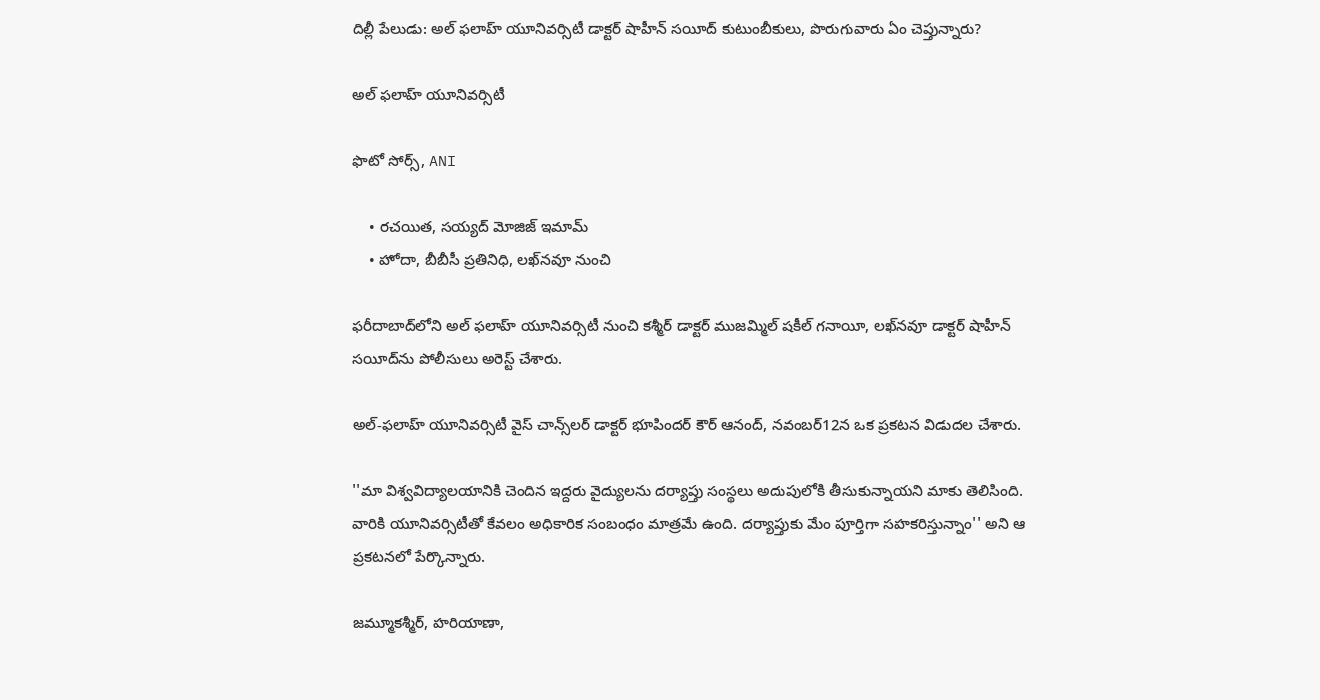దిల్లీ పేలుడు: అల్ ఫలాహ్ యూనివర్సిటీ డాక్టర్ షాహీన్ సయీద్ కుటుంబీకులు, పొరుగువారు ఏం చెప్తున్నారు?

అల్ ఫలాహ్ యూనివర్సిటీ

ఫొటో సోర్స్, ANI

    • రచయిత, సయ్యద్ మోజిజ్ ఇమామ్
    • హోదా, బీబీసీ ప్రతినిధి, లఖ్‌నవూ నుంచి

ఫరీదాబాద్‌లోని అల్ ఫలాహ్ యూనివర్సిటీ నుంచి కశ్మీర్ డాక్టర్ ముజమ్మిల్ షకీల్ గనాయీ, లఖ్‌నవూ డాక్టర్ షాహీన్ సయీద్‌ను పోలీసులు అరెస్ట్ చేశారు.

అల్-ఫలాహ్ యూనివర్సిటీ వైస్ చాన్స్‌లర్ డాక్టర్ భూపిందర్ కౌర్ ఆనంద్, నవంబర్12న ఒక ప్రకటన విడుదల చేశారు.

''మా విశ్వవిద్యాలయానికి చెందిన ఇద్దరు వైద్యులను దర్యాప్తు సంస్థలు అదుపులోకి తీసుకున్నాయని మాకు తెలిసింది. వారికి యూనివర్సిటీతో కేవలం అధికారిక సంబంధం మాత్రమే ఉంది. దర్యాప్తుకు మేం పూర్తిగా సహకరిస్తున్నాం'' అని ఆ ప్రకటనలో పేర్కొన్నారు.

జమ్మూకశ్మీర్, హరియాణా,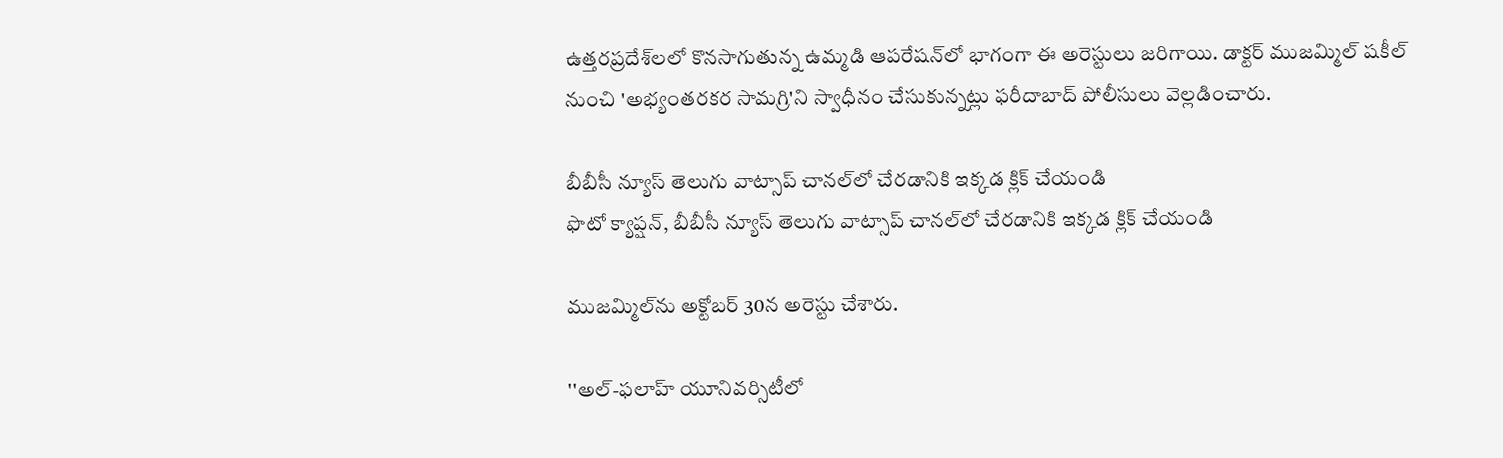ఉత్తరప్రదేశ్‌లలో కొనసాగుతున్న ఉమ్మడి ఆపరేషన్‌లో భాగంగా ఈ అరెస్టులు జరిగాయి. డాక్టర్ ముజమ్మిల్ షకీల్ నుంచి 'అభ్యంతరకర సామగ్రి'ని స్వాధీనం చేసుకున్నట్లు ఫరీదాబాద్ పోలీసులు వెల్లడించారు.

బీబీసీ న్యూస్ తెలుగు వాట్సాప్ చానల్‌లో చేరడానికి ఇక్కడ క్లిక్ చేయండి
ఫొటో క్యాప్షన్, బీబీసీ న్యూస్ తెలుగు వాట్సాప్ చానల్‌లో చేరడానికి ఇక్కడ క్లిక్ చేయండి

ముజమ్మిల్‌ను అక్టోబర్ 30న అరెస్టు చేశారు.

''అల్-ఫలాహ్ యూనివర్సిటీలో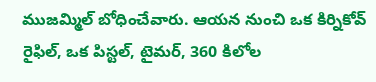ముజమ్మిల్ బోధించేవారు. ఆయన నుంచి ఒక కిర్నికోవ్ రైఫిల్, ఒక పిస్టల్, టైమర్‌, 360 కిలోల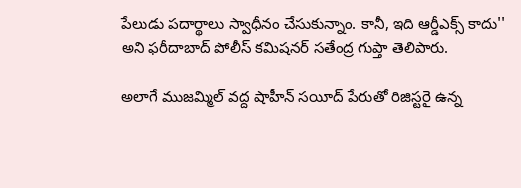పేలుడు పదార్థాలు స్వాధీనం చేసుకున్నాం. కానీ, ఇది ఆర్డీఎక్స్ కాదు'' అని ఫరీదాబాద్ పోలీస్ కమిషనర్ సతేంద్ర గుప్తా తెలిపారు.

అలాగే ముజమ్మిల్ వద్ద షాహీన్ సయీద్ పేరుతో రిజిస్టరై ఉన్న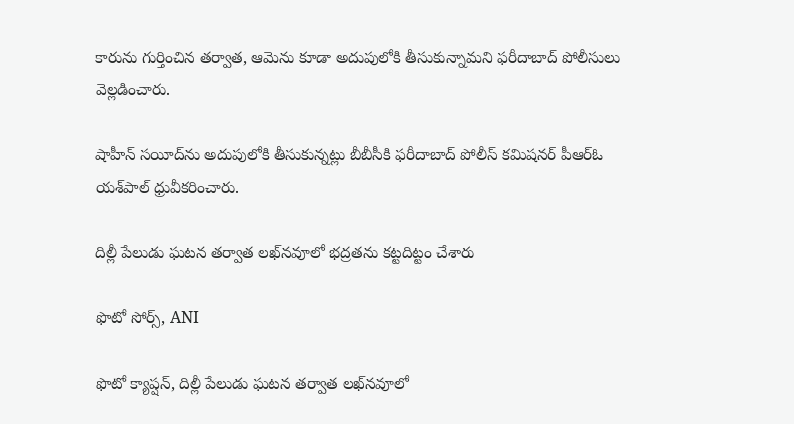కారును గుర్తించిన తర్వాత, ఆమెను కూడా అదుపులోకి తీసుకున్నామని ఫరీదాబాద్ పోలీసులు వెల్లడించారు.

షాహీన్ సయీద్‌ను అదుపులోకి తీసుకున్నట్లు బీబీసీకి ఫరీదాబాద్ పోలీస్ కమిషనర్ పీఆర్‌ఓ యశ్‌పాల్ ధ్రువీకరించారు.

దిల్లీ పేలుడు ఘటన తర్వాత లఖ్‌నవూలో భద్రతను కట్టదిట్టం చేశారు

ఫొటో సోర్స్, ANI

ఫొటో క్యాప్షన్, దిల్లీ పేలుడు ఘటన తర్వాత లఖ్‌నవూలో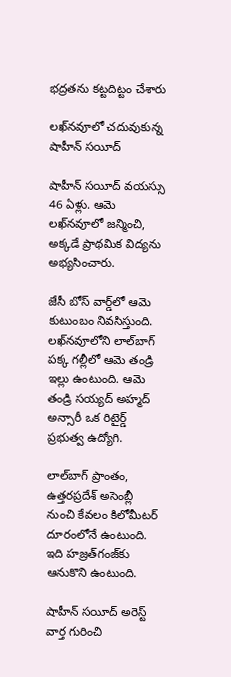భద్రతను కట్టదిట్టం చేశారు

లఖ్‌నవూలో చదువుకున్న షాహీన్ సయీద్

షాహీన్ సయీద్ వయస్సు 46 ఏళ్లు. ఆమె లఖ్‌నవూలో జన్మించి, అక్కడే ప్రాథమిక విద్యను అభ్యసించారు.

జేసీ బోస్ వార్డ్‌లో ఆమె కుటుంబం నివసిస్తుంది. లఖ్‌నవూలోని లాల్‌బాగ్ పక్క గల్లీలో ఆమె తండ్రి ఇల్లు ఉంటుంది. ఆమె తండ్రి సయ్యద్ అహ్మద్ అన్సారీ ఒక రిటైర్డ్ ప్రభుత్వ ఉద్యోగి.

లాల్‌బాగ్ ప్రాంతం, ఉత్తరప్రదేశ్ అసెంబ్లీ నుంచి కేవలం కిలోమీటర్ దూరంలోనే ఉంటుంది. ఇది హజ్రత్‌గంజ్‌కు ఆనుకొని ఉంటుంది.

షాహీన్ సయీద్ అరెస్ట్ వార్త గురించి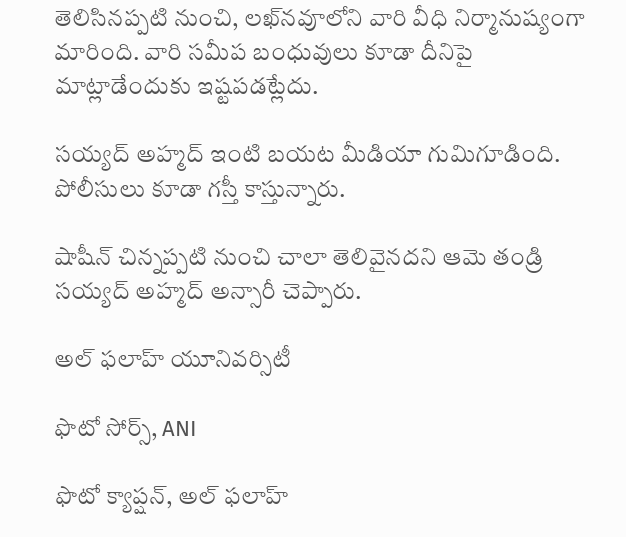తెలిసినప్పటి నుంచి, లఖ్‌నవూలోని వారి వీధి నిర్మానుష్యంగా మారింది. వారి సమీప బంధువులు కూడా దీనిపై మాట్లాడేందుకు ఇష్టపడట్లేదు.

సయ్యద్ అహ్మద్ ఇంటి బయట మీడియా గుమిగూడింది. పోలీసులు కూడా గస్తీ కాస్తున్నారు.

షాషీన్ చిన్నప్పటి నుంచి చాలా తెలివైనదని ఆమె తండ్రి సయ్యద్ అహ్మద్ అన్సారీ చెప్పారు.

అల్ ఫలాహ్ యూనివర్సిటీ

ఫొటో సోర్స్, ANI

ఫొటో క్యాప్షన్, అల్ ఫలాహ్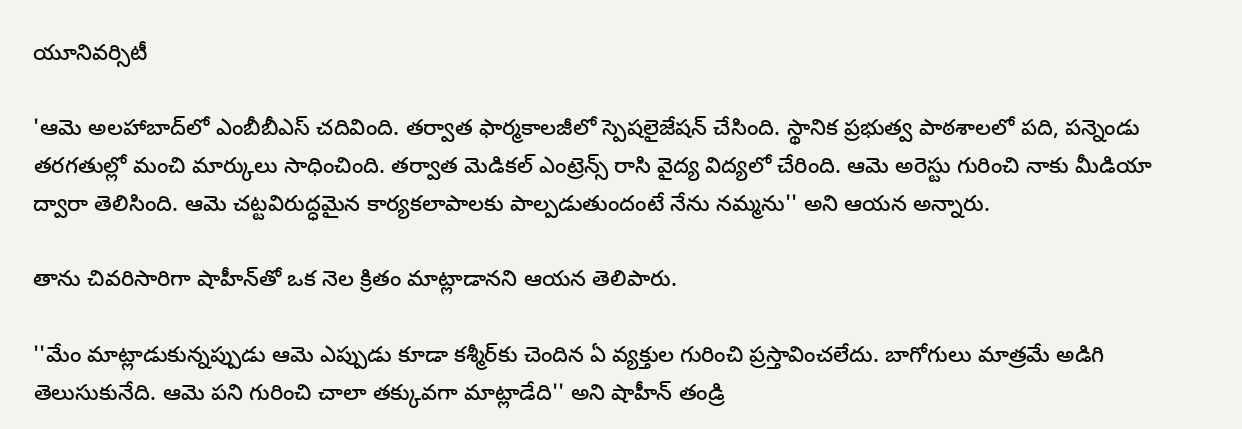యూనివర్సిటీ

'ఆమె అలహాబాద్‌లో ఎంబీబీఎస్ చదివింది. తర్వాత ఫార్మకాలజీలో స్పెషలైజేషన్ చేసింది. స్థానిక ప్రభుత్వ పాఠశాలలో పది, పన్నెండు తరగతుల్లో మంచి మార్కులు సాధించింది. తర్వాత మెడికల్ ఎంట్రెన్స్ రాసి వైద్య విద్యలో చేరింది. ఆమె అరెస్టు గురించి నాకు మీడియా ద్వారా తెలిసింది. ఆమె చట్టవిరుద్ధమైన కార్యకలాపాలకు పాల్పడుతుందంటే నేను నమ్మను'' అని ఆయన అన్నారు.

తాను చివరిసారిగా షాహీన్‌తో ఒక నెల క్రితం మాట్లాడానని ఆయన తెలిపారు.

''మేం మాట్లాడుకున్నప్పుడు ఆమె ఎప్పుడు కూడా కశ్మీర్‌కు చెందిన ఏ వ్యక్తుల గురించి ప్రస్తావించలేదు. బాగోగులు మాత్రమే అడిగి తెలుసుకునేది. ఆమె పని గురించి చాలా తక్కువగా మాట్లాడేది'' అని షాహీన్ తండ్రి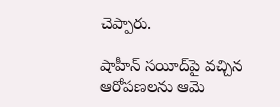చెప్పారు.

షాహీన్ సయీద్‌పై వచ్చిన ఆరోపణలను ఆమె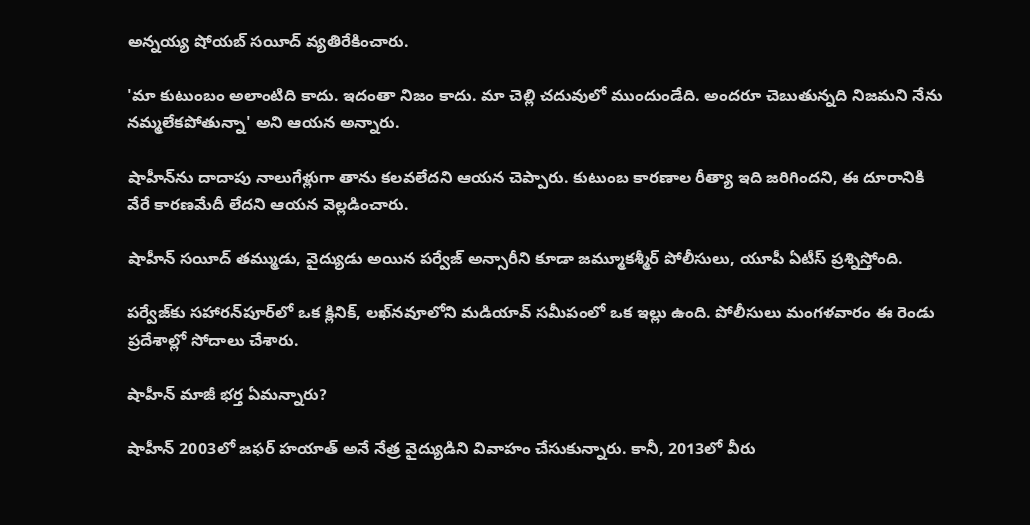అన్నయ్య షోయబ్ సయీద్ వ్యతిరేకించారు.

'మా కుటుంబం అలాంటిది కాదు. ఇదంతా నిజం కాదు. మా చెల్లి చదువులో ముందుండేది. అందరూ చెబుతున్నది నిజమని నేను నమ్మలేకపోతున్నా' అని ఆయన అన్నారు.

షాహీన్‌ను దాదాపు నాలుగేళ్లుగా తాను కలవలేదని ఆయన చెప్పారు. కుటుంబ కారణాల రీత్యా ఇది జరిగిందని, ఈ దూరానికి వేరే కారణమేదీ లేదని ఆయన వెల్లడించారు.

షాహీన్ సయీద్ తమ్ముడు, వైద్యుడు అయిన పర్వేజ్ అన్సారీని కూడా జమ్మూకశ్మీర్ పోలీసులు, యూపీ ఏటీస్ ప్రశ్నిస్తోంది.

పర్వేజ్‌కు సహారన్‌పూర్‌లో ఒక క్లినిక్, లఖ్‌నవూలోని మడియావ్ సమీపంలో ఒక ఇల్లు ఉంది. పోలీసులు మంగళవారం ఈ రెండు ప్రదేశాల్లో సోదాలు చేశారు.

షాహీన్ మాజీ భర్త ఏమన్నారు?

షాహీన్ 2003లో జఫర్ హయాత్ అనే నేత్ర వైద్యుడిని వివాహం చేసుకున్నారు. కానీ, 2013లో వీరు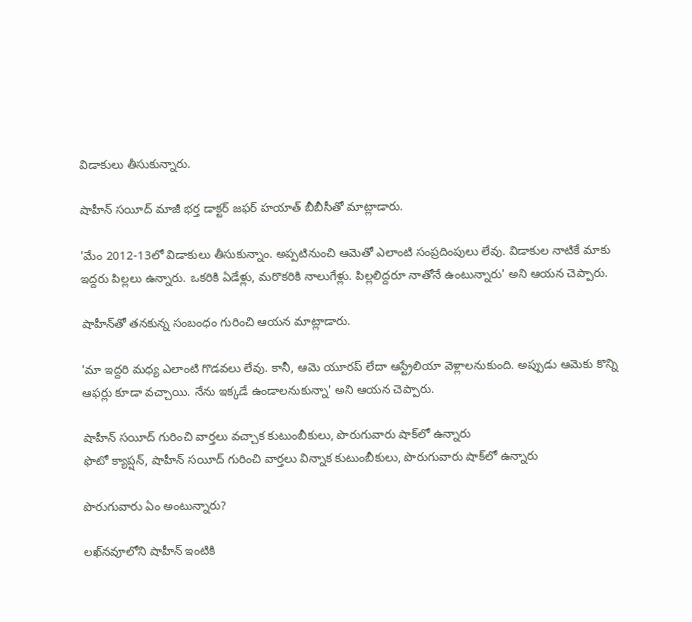విడాకులు తీసుకున్నారు.

షాహీన్ సయీద్ మాజీ భర్త డాక్టర్ జఫర్ హయాత్ బీబీసీతో మాట్లాడారు.

'మేం 2012-13లో విడాకులు తీసుకున్నాం. అప్పటినుంచి ఆమెతో ఎలాంటి సంప్రదింపులు లేవు. విడాకుల నాటికే మాకు ఇద్దరు పిల్లలు ఉన్నారు. ఒకరికి ఏడేళ్లు, మరొకరికి నాలుగేళ్లు. పిల్లలిద్దరూ నాతోనే ఉంటున్నారు' అని ఆయన చెప్పారు.

షాహీన్‌తో తనకున్న సంబంధం గురించి ఆయన మాట్లాడారు.

'మా ఇద్దరి మధ్య ఎలాంటి గొడవలు లేవు. కానీ, ఆమె యూరప్ లేదా ఆస్ట్రేలియా వెళ్లాలనుకుంది. అప్పుడు ఆమెకు కొన్ని ఆఫర్లు కూడా వచ్చాయి. నేను ఇక్కడే ఉండాలనుకున్నా' అని ఆయన చెప్పారు.

షాహీన్ సయీద్ గురించి వార్తలు వచ్చాక కుటుంబీకులు, పొరుగువారు షాక్‌లో ఉన్నారు
ఫొటో క్యాప్షన్, షాహీన్ సయీద్ గురించి వార్తలు విన్నాక కుటుంబీకులు, పొరుగువారు షాక్‌లో ఉన్నారు

పొరుగువారు ఏం అంటున్నారు?

లఖ్‌నవూలోని షాహీన్ ఇంటికి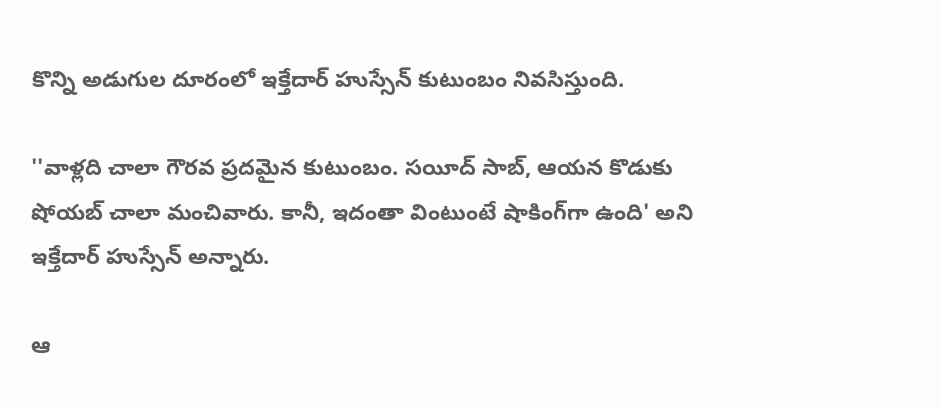కొన్ని అడుగుల దూరంలో ఇక్తేదార్ హుస్సేన్ కుటుంబం నివసిస్తుంది.

''వాళ్లది చాలా గౌరవ ప్రదమైన కుటుంబం. సయీద్ సాబ్, ఆయన కొడుకు షోయబ్ చాలా మంచివారు. కానీ, ఇదంతా వింటుంటే షాకింగ్‌గా ఉంది' అని ఇక్తేదార్ హుస్సేన్ అన్నారు.

ఆ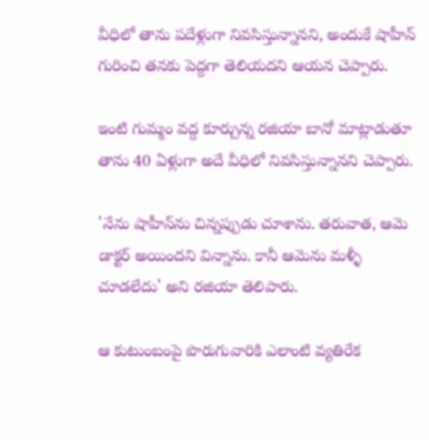వీధిలో తాను పదేళ్లుగా నివసిస్తున్నానని, అందుకే షాహీన్ గురించి తనకు పెద్దగా తెలియదని ఆయన చెప్పారు.

ఇంటి గుమ్మం వద్ద కూర్చున్న రజియా బానో మాట్లాడుతూ తాను 40 ఏళ్లుగా అదే వీధిలో నివసిస్తున్నానని చెప్పారు.

'నేను షాహీన్‌ను చిన్నప్పుడు చూశాను. తరువాత, ఆమె డాక్టర్ అయిందని విన్నాను. కానీ ఆమెను మళ్ళీ చూడలేదు' అని రజియా తెలిపారు.

ఆ కుటుంబంపై పొరుగువారికి ఎలాంటి వ్యతిరేక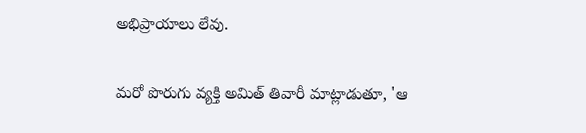అభిప్రాయాలు లేవు.

మరో పొరుగు వ్యక్తి అమిత్ తివారీ మాట్లాడుతూ, 'ఆ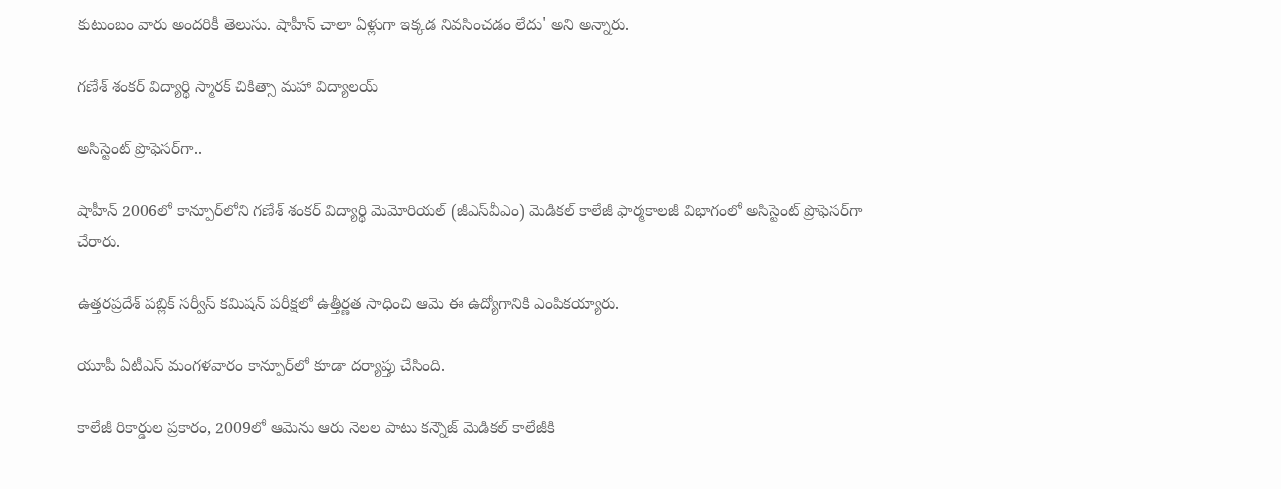కుటుంబం వారు అందరికీ తెలుసు. షాహీన్ చాలా ఏళ్లుగా ఇక్కడ నివసించడం లేదు' అని అన్నారు.

గణేశ్ శంకర్ విద్యార్థి స్మారక్ చికిత్సా మహా విద్యాలయ్

అసిస్టెంట్ ప్రొఫెసర్‌గా..

షాహీన్ 2006లో కాన్పూర్‌లోని గణేశ్ శంకర్ విద్యార్థి మెమోరియల్ (జీఎస్‌వీఎం) మెడికల్ కాలేజీ ఫార్మకాలజీ విభాగంలో అసిస్టెంట్ ప్రొఫెసర్‌గా చేరారు.

ఉత్తరప్రదేశ్ పబ్లిక్ సర్వీస్ కమిషన్ పరీక్షలో ఉత్తీర్ణత సాధించి ఆమె ఈ ఉద్యోగానికి ఎంపికయ్యారు.

యూపీ ఏటీఎస్ మంగళవారం కాన్పూర్‌లో కూడా దర్యాప్తు చేసింది.

కాలేజీ రికార్డుల ప్రకారం, 2009లో ఆమెను ఆరు నెలల పాటు కన్నౌజ్ మెడికల్ కాలేజీకి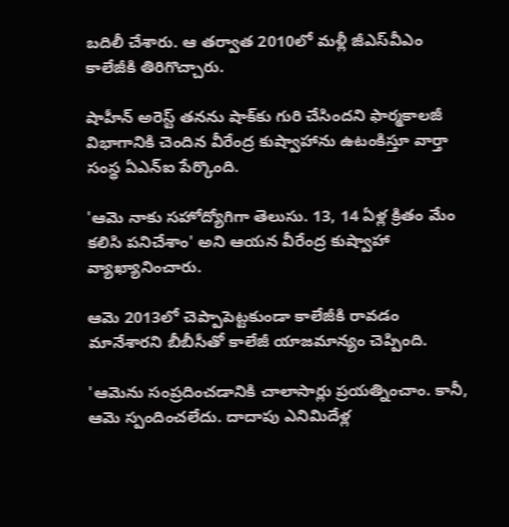బదిలీ చేశారు. ఆ తర్వాత 2010లో మళ్లీ జీఎస్‌వీఎం కాలేజీకి తిరిగొచ్చారు.

షాహీన్ అరెస్ట్ తనను షాక్‌కు గురి చేసిందని ఫార్మకాలజీ విభాగానికి చెందిన వీరేంద్ర కుష్వాహాను ఉటంకిస్తూ వార్తా సంస్థ ఏఎన్‌ఐ పేర్కొంది.

'ఆమె నాకు సహోద్యోగిగా తెలుసు. 13, 14 ఏళ్ల క్రితం మేం కలిసి పనిచేశాం' అని ఆయన వీరేంద్ర కుష్వాహా వ్యాఖ్యానించారు.

ఆమె 2013లో చెప్పాపెట్టకుండా కాలేజీకి రావడం మానేశారని బీబీసీతో కాలేజీ యాజమాన్యం చెప్పింది.

'ఆమెను సంప్రదించడానికి చాలాసార్లు ప్రయత్నించాం. కానీ, ఆమె స్పందించలేదు. దాదాపు ఎనిమిదేళ్ల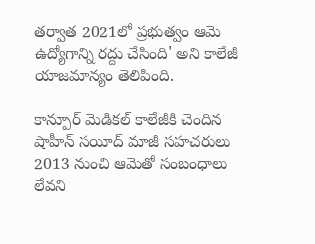తర్వాత 2021లో ప్రభుత్వం ఆమె ఉద్యోగాన్ని రద్దు చేసింది' అని కాలేజీ యాజమాన్యం తెలిపింది.

కాన్పూర్ మెడికల్ కాలేజీకి చెందిన షాహీన్ సయీద్ మాజీ సహచరులు 2013 నుంచి ఆమెతో సంబంధాలు లేవని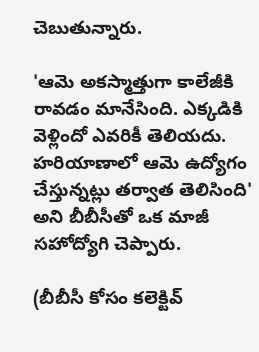చెబుతున్నారు.

'ఆమె అకస్మాత్తుగా కాలేజీకి రావడం మానేసింది. ఎక్కడికి వెళ్లిందో ఎవరికీ తెలియదు. హరియాణాలో ఆమె ఉద్యోగం చేస్తున్నట్లు తర్వాత తెలిసింది' అని బీబీసీతో ఒక మాజీ సహోద్యోగి చెప్పారు.

(బీబీసీ కోసం కలెక్టివ్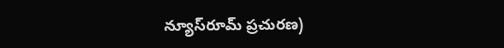న్యూస్‌రూమ్ ప్రచురణ)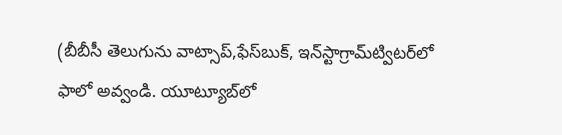(బీబీసీ తెలుగును వాట్సాప్‌,ఫేస్‌బుక్, ఇన్‌స్టాగ్రామ్‌ట్విటర్‌లో ఫాలో అవ్వండి. యూట్యూబ్‌లో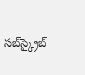సబ్‌స్క్రైబ్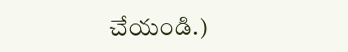చేయండి.)